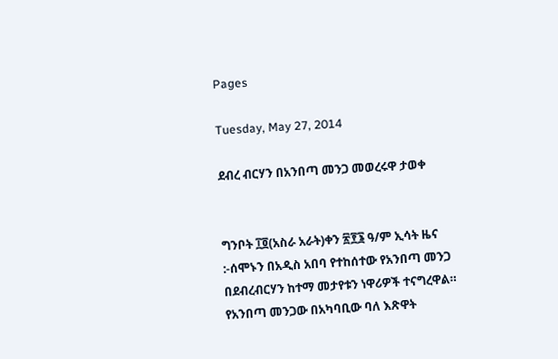Pages

Tuesday, May 27, 2014

ደብረ ብርሃን በአንበጣ መንጋ መወረሩዋ ታወቀ


ግንቦት ፲፬(አስራ አራት)ቀን ፳፻፮ ዓ/ም ኢሳት ዜና :-ሰሞኑን በአዲስ አበባ የተከሰተው የአንበጣ መንጋ በደብረብርሃን ከተማ መታየቱን ነዋሪዎች ተናግረዋል።
የአንበጣ መንጋው በአካባቢው ባለ እጽዋት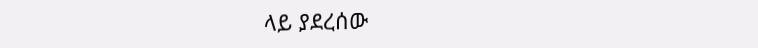ላይ ያደረሰው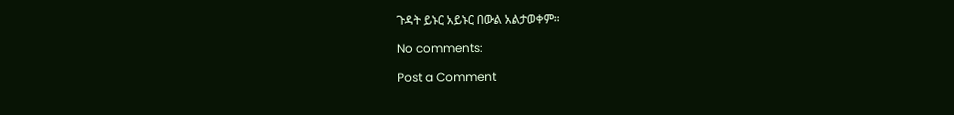ጉዳት ይኑር አይኑር በውል አልታወቀም።

No comments:

Post a Comment